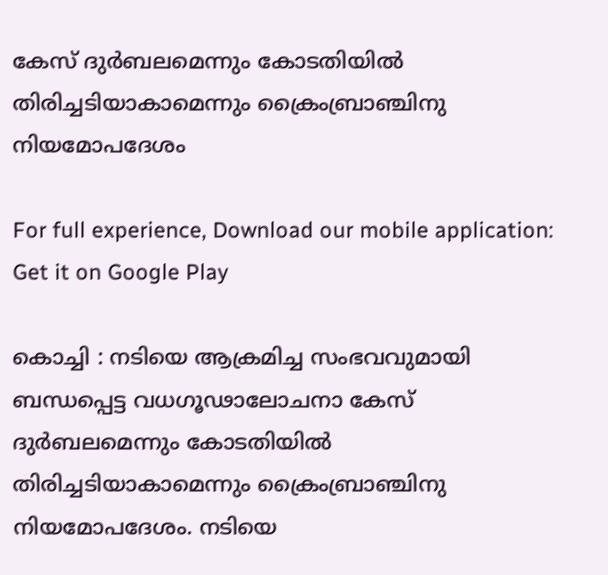കേസ്‌ ദുര്‍ബലമെന്നും കോടതിയില്‍ തിരിച്ചടിയാകാമെന്നും ക്രൈംബ്രാഞ്ചിനു നിയമോപദേശം

For full experience, Download our mobile application:
Get it on Google Play

കൊച്ചി : നടിയെ ആക്രമിച്ച സംഭവവുമായി ബന്ധപ്പെട്ട വധഗൂഢാലോചനാ കേസ്‌ ദുര്‍ബലമെന്നും കോടതിയില്‍ തിരിച്ചടിയാകാമെന്നും ക്രൈംബ്രാഞ്ചിനു നിയമോപദേശം. നടിയെ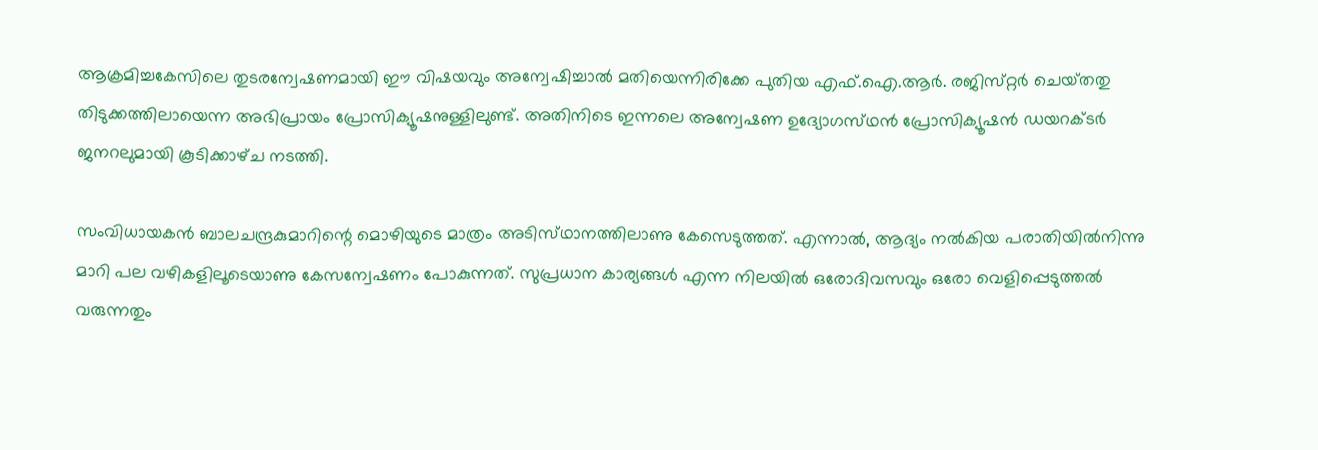ആക്രമിച്ചകേസിലെ തുടരന്വേഷണമായി ഈ വിഷയവും അന്വേഷിച്ചാല്‍ മതിയെന്നിരിക്കേ പുതിയ എഫ്‌.ഐ.ആര്‍. രജിസ്‌റ്റര്‍ ചെയ്‌തതു തിടുക്കത്തിലായെന്ന അഭിപ്രായം പ്രോസിക്യൂഷനുള്ളിലുണ്ട്‌. അതിനിടെ ഇന്നലെ അന്വേഷണ ഉദ്യോഗസ്‌ഥന്‍ പ്രോസിക്യൂഷന്‍ ഡയറക്‌ടര്‍ ജനറലുമായി കൂടിക്കാഴ്‌ച നടത്തി.

സംവിധായകന്‍ ബാലചന്ദ്രകുമാറിന്റെ മൊഴിയുടെ മാത്രം അടിസ്‌ഥാനത്തിലാണു കേസെടുത്തത്‌. എന്നാല്‍, ആദ്യം നല്‍കിയ പരാതിയില്‍നിന്നു മാറി പല വഴികളിലൂടെയാണു കേസന്വേഷണം പോകുന്നത്‌. സുപ്രധാന കാര്യങ്ങള്‍ എന്ന നിലയില്‍ ഒരോദിവസവും ഒരോ വെളിപ്പെടുത്തല്‍ വരുന്നതും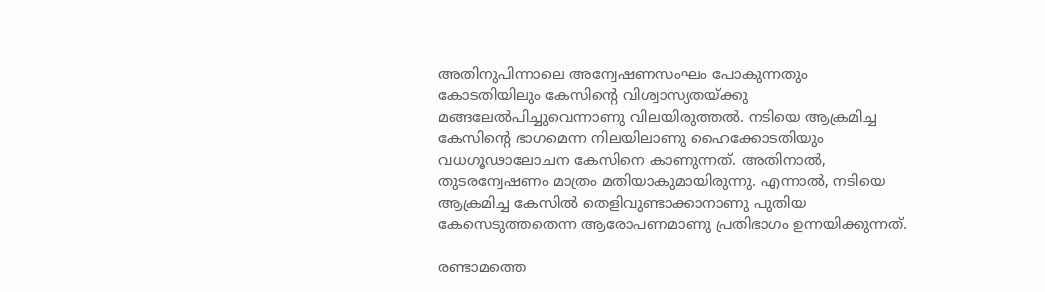അതിനുപിന്നാലെ അന്വേഷണസംഘം പോകുന്നതും കോടതിയിലും കേസിന്റെ വിശ്വാസ്യതയ്‌ക്കു മങ്ങലേല്‍പിച്ചുവെന്നാണു വിലയിരുത്തല്‍. നടിയെ ആക്രമിച്ച കേസിന്റെ ഭാഗമെന്ന നിലയിലാണു ഹൈക്കോടതിയും വധഗൂഢാലോചന കേസിനെ കാണുന്നത്‌. അതിനാല്‍, തുടരന്വേഷണം മാത്രം മതിയാകുമായിരുന്നു. എന്നാല്‍, നടിയെ ആക്രമിച്ച കേസില്‍ തെളിവുണ്ടാക്കാനാണു പുതിയ കേസെടുത്തതെന്ന ആരോപണമാണു പ്രതിഭാഗം ഉന്നയിക്കുന്നത്‌.

രണ്ടാമത്തെ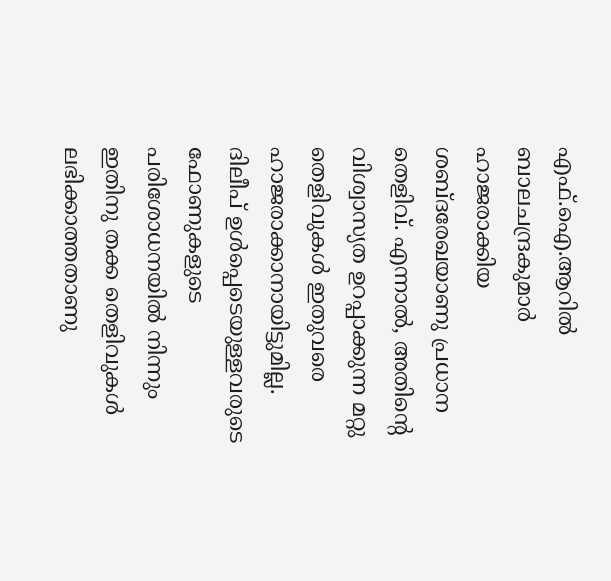എഫ്‌.ഐ.ആറില്‍ ബാലചന്ദ്രകുമാര്‍ ഹാജരാക്കിയ ശബ്‌ദരേഖയാണു പ്രധാന തെളിവ്‌. എന്നാല്‍, അതിന്റെ വിശ്വാസ്യത ഉറപ്പാക്കുന്ന മറ്റു തെളിവുകള്‍ ഇതുവരെ ഹാജരാക്കാനായിട്ടുമില്ല. ദിലീപ്‌ ഉള്‍പ്പെടെയുള്ളവരുടെ ഫോണുകളുടെ പരിശോധനയില്‍ നിന്നും ഇതിനു തക്ക തെളിവുകള്‍ ലഭിക്കാത്തതാണു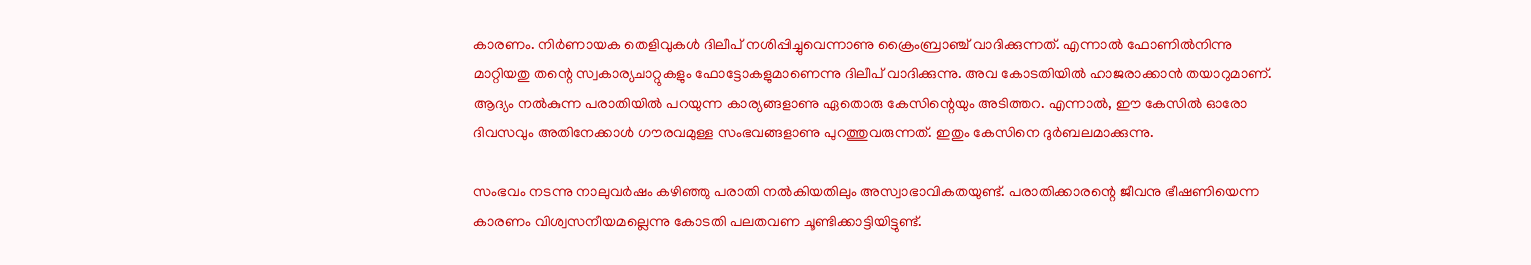കാരണം. നിര്‍ണായക തെളിവുകള്‍ ദിലീപ്‌ നശിപ്പിച്ചുവെന്നാണു ക്രൈംബ്രാഞ്ച്‌ വാദിക്കുന്നത്‌. എന്നാല്‍ ഫോണില്‍നിന്നു മാറ്റിയതു തന്റെ സ്വകാര്യചാറ്റുകളും ഫോട്ടോകളുമാണെന്നു ദിലീപ്‌ വാദിക്കുന്നു. അവ കോടതിയില്‍ ഹാജരാക്കാന്‍ തയാറുമാണ്‌. ആദ്യം നല്‍കുന്ന പരാതിയില്‍ പറയുന്ന കാര്യങ്ങളാണു ഏതൊരു കേസിന്റെയും അടിത്തറ. എന്നാല്‍, ഈ കേസില്‍ ഓരോ ദിവസവും അതിനേക്കാള്‍ ഗൗരവമുള്ള സംഭവങ്ങളാണു പുറത്തുവരുന്നത്‌. ഇതും കേസിനെ ദുര്‍ബലമാക്കുന്നു.

സംഭവം നടന്നു നാലുവര്‍ഷം കഴിഞ്ഞു പരാതി നല്‍കിയതിലും അസ്വാഭാവികതയുണ്ട്‌. പരാതിക്കാരന്റെ ജീവനു ഭീഷണിയെന്ന കാരണം വിശ്വസനീയമല്ലെന്നു കോടതി പലതവണ ചൂണ്ടിക്കാട്ടിയിട്ടുണ്ട്‌.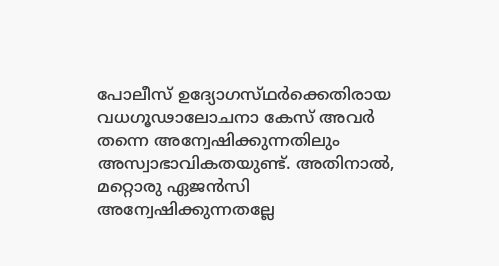പോലീസ്‌ ഉദ്യോഗസ്‌ഥര്‍ക്കെതിരായ വധഗൂഢാലോചനാ കേസ്‌ അവര്‍ തന്നെ അന്വേഷിക്കുന്നതിലും അസ്വാഭാവികതയുണ്ട്‌. അതിനാല്‍, മറ്റൊരു ഏജന്‍സി അന്വേഷിക്കുന്നതല്ലേ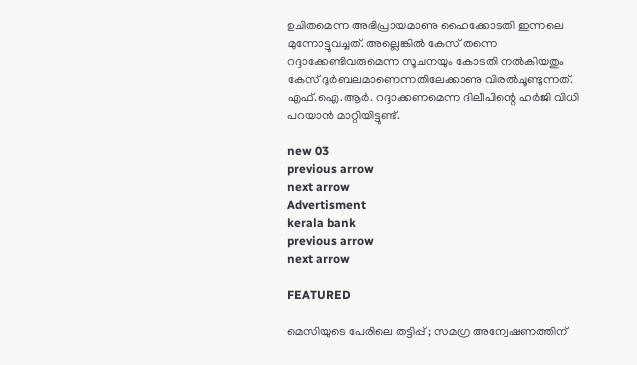ഉചിതമെന്ന അഭിപ്രായമാണു ഹൈക്കോടതി ഇന്നലെ മുന്നോട്ടുവച്ചത്‌. അല്ലെങ്കില്‍ കേസ്‌ തന്നെ റദ്ദാക്കേണ്ടിവരുമെന്ന സൂചനയും കോടതി നല്‍കിയതും കേസ്‌ ദുര്‍ബലമാണെന്നതിലേക്കാണു വിരല്‍ചൂണ്ടുന്നത്‌. എഫ്‌.ഐ.ആര്‍. റദ്ദാക്കണമെന്ന ദിലീപിന്റെ ഹര്‍ജി വിധി പറയാന്‍ മാറ്റിയിട്ടുണ്ട്‌.

new 03
previous arrow
next arrow
Advertisment
kerala bank
previous arrow
next arrow

FEATURED

മെസിയുടെ പേരിലെ തട്ടിപ്പ് ; സമഗ്ര അന്വേഷണത്തിന്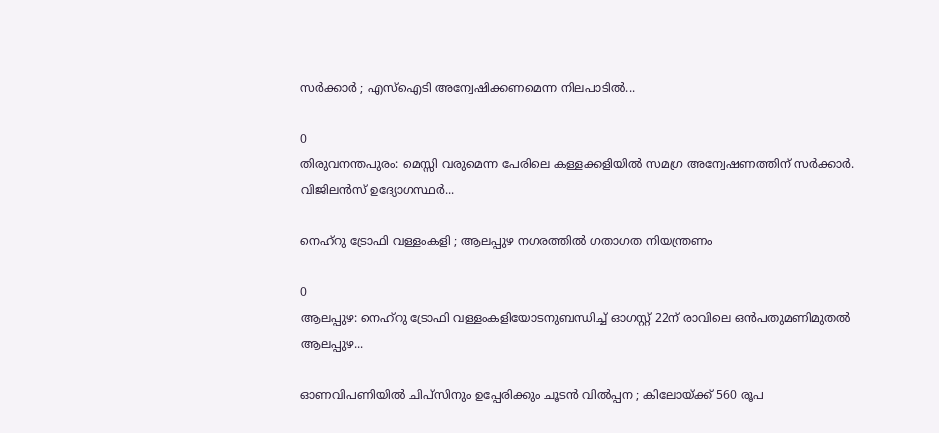സർക്കാർ ; എസ്ഐടി അന്വേഷിക്കണമെന്ന നിലപാടിൽ...

0
തിരുവനന്തപുരം: മെസ്സി വരുമെന്ന പേരിലെ കള്ളക്കളിയിൽ സമഗ്ര അന്വേഷണത്തിന് സർക്കാർ. വിജിലൻസ് ഉദ്യോഗസ്ഥർ...

നെഹ്റു ട്രോഫി വള്ളംകളി ; ആലപ്പുഴ നഗരത്തിൽ ഗതാഗത നിയന്ത്രണം

0
ആലപ്പുഴ: നെഹ്റു ട്രോഫി വള്ളംകളിയോടനുബന്ധിച്ച് ഓഗസ്റ്റ് 22ന് രാവിലെ ഒൻപതുമണിമുതൽ ആലപ്പുഴ...

ഓണവിപണിയിൽ ചിപ്സിനും ഉപ്പേരിക്കും ചൂടൻ വിൽപ്പന ; കിലോയ്ക്ക് 560 രൂപ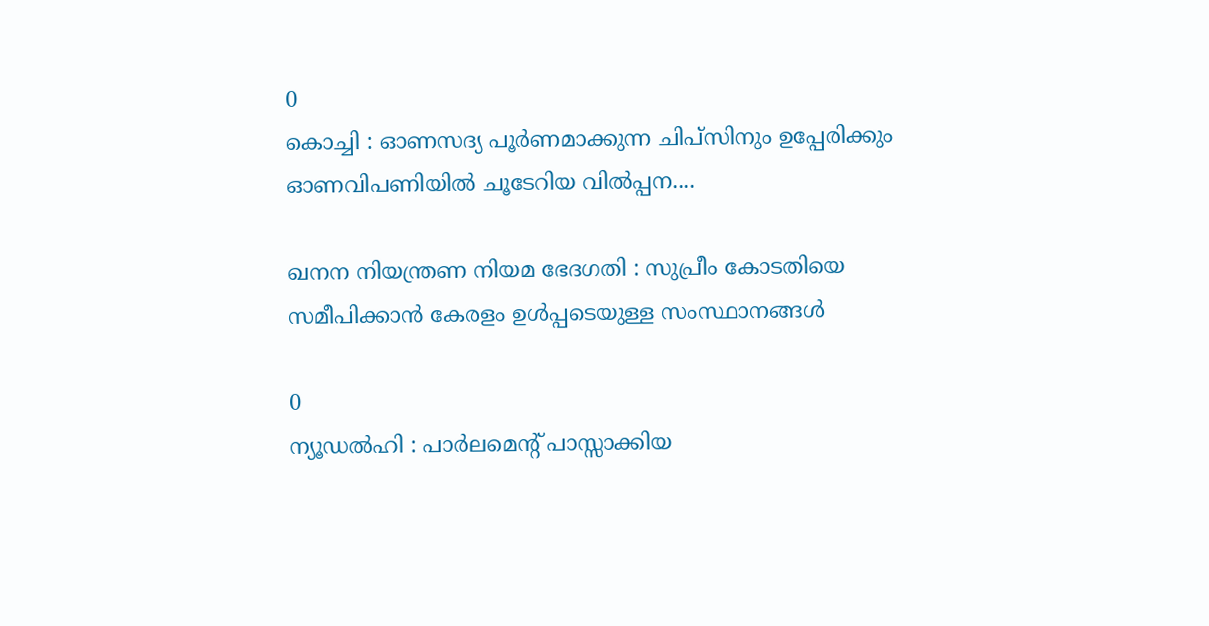0
കൊച്ചി : ഓണസദ്യ പൂർണമാക്കുന്ന ചിപ്സിനും ഉപ്പേരിക്കും ഓണവിപണിയിൽ ചൂടേറിയ വിൽപ്പന....

ഖനന നിയന്ത്രണ നിയമ ഭേദഗതി : സുപ്രീം കോടതിയെ സമീപിക്കാൻ കേരളം ഉൾപ്പടെയുള്ള സംസ്ഥാനങ്ങൾ

0
ന്യൂഡൽഹി : പാർലമെന്റ് പാസ്സാക്കിയ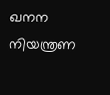ഖനന നിയന്ത്രണ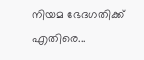നിയമ ഭേദഗതിക്ക് എതിരെ...